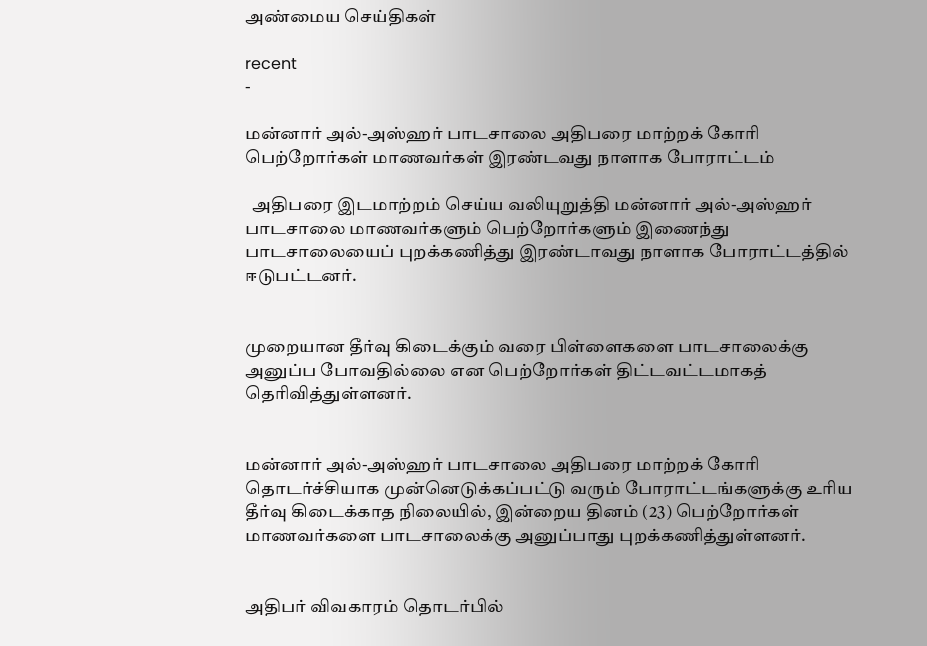அண்மைய செய்திகள்

recent
-

மன்னார் அல்-அஸ்ஹர் பாடசாலை அதிபரை மாற்றக் கோரி பெற்றோர்கள் மாணவர்கள் இரண்டவது நாளாக போராட்டம்

  அதிபரை இடமாற்றம் செய்ய வலியுறுத்தி மன்னார் அல்-அஸ்ஹர் பாடசாலை மாணவர்களும் பெற்றோர்களும் இணைந்து பாடசாலையைப் புறக்கணித்து இரண்டாவது நாளாக போராட்டத்தில் ஈடுபட்டனர்.


முறையான தீர்வு கிடைக்கும் வரை பிள்ளைகளை பாடசாலைக்கு அனுப்ப போவதில்லை என பெற்றோர்கள் திட்டவட்டமாகத் தெரிவித்துள்ளனர்.


மன்னார் அல்-அஸ்ஹர் பாடசாலை அதிபரை மாற்றக் கோரி தொடர்ச்சியாக முன்னெடுக்கப்பட்டு வரும் போராட்டங்களுக்கு உரிய தீர்வு கிடைக்காத நிலையில், இன்றைய தினம் (23) பெற்றோர்கள் மாணவர்களை பாடசாலைக்கு அனுப்பாது புறக்கணித்துள்ளனர்.


அதிபர் விவகாரம் தொடர்பில்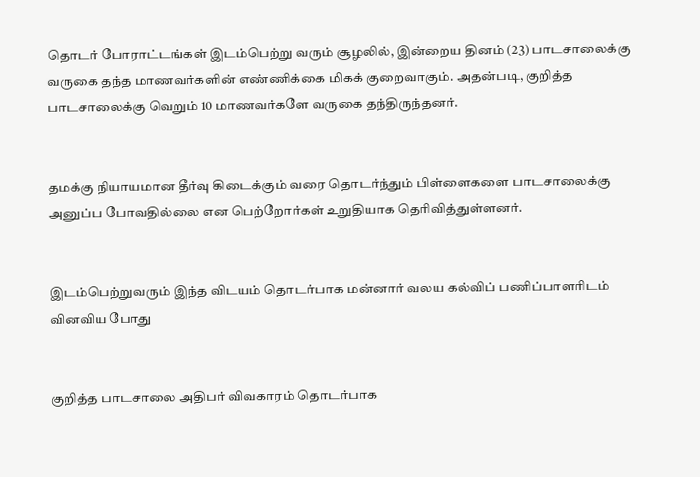தொடர் போராட்டங்கள் இடம்பெற்று வரும் சூழலில், இன்றைய தினம் (23) பாடசாலைக்கு வருகை தந்த மாணவர்களின் எண்ணிக்கை மிகக் குறைவாகும். அதன்படி, குறித்த பாடசாலைக்கு வெறும் 10 மாணவர்களே வருகை தந்திருந்தனர்.


தமக்கு நியாயமான தீர்வு கிடைக்கும் வரை தொடர்ந்தும் பிள்ளைகளை பாடசாலைக்கு அனுப்ப போவதில்லை என பெற்றோர்கள் உறுதியாக தெரிவித்துள்ளனர்.


இடம்பெற்றுவரும் இந்த விடயம் தொடர்பாக மன்னார் வலய கல்விப் பணிப்பாளரிடம் வினவிய போது


குறித்த பாடசாலை அதிபர் விவகாரம் தொடர்பாக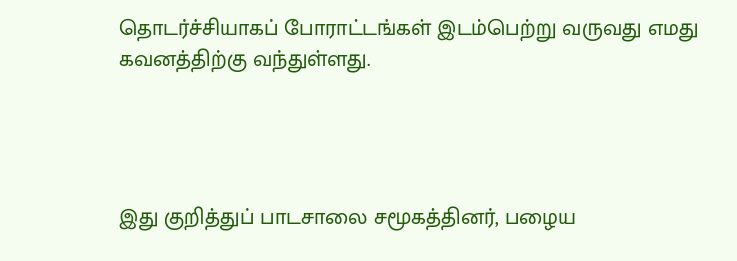தொடர்ச்சியாகப் போராட்டங்கள் இடம்பெற்று வருவது எமது கவனத்திற்கு வந்துள்ளது.




இது குறித்துப் பாடசாலை சமூகத்தினர், பழைய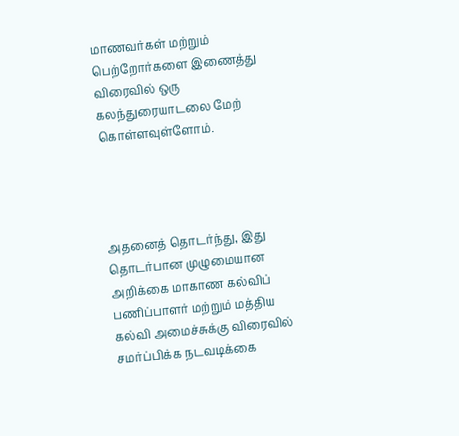மாணவர்கள் மற்றும் பெற்றோர்களை இணைத்து விரைவில் ஒரு கலந்துரையாடலை மேற் கொள்ளவுள்ளோம்.




அதனைத் தொடர்ந்து, இது தொடர்பான முழுமையான அறிக்கை மாகாண கல்விப் பணிப்பாளர் மற்றும் மத்திய கல்வி அமைச்சுக்கு விரைவில் சமர்ப்பிக்க நடவடிக்கை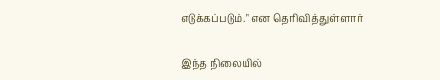எடுக்கப்படும்." என தெரிவித்துள்ளார்


இந்த நிலையில்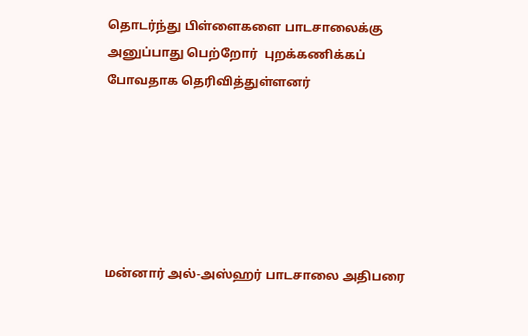தொடர்ந்து பிள்ளைகளை பாடசாலைக்கு அனுப்பாது பெற்றோர்  புறக்கணிக்கப் போவதாக தெரிவித்துள்ளனர்






மன்னார் அல்-அஸ்ஹர் பாடசாலை அதிபரை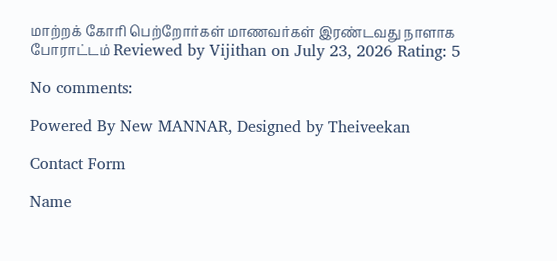மாற்றக் கோரி பெற்றோர்கள் மாணவர்கள் இரண்டவது நாளாக போராட்டம் Reviewed by Vijithan on July 23, 2026 Rating: 5

No comments:

Powered By New MANNAR, Designed by Theiveekan

Contact Form

Name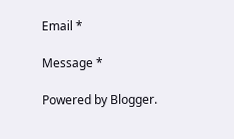Email *

Message *

Powered by Blogger.